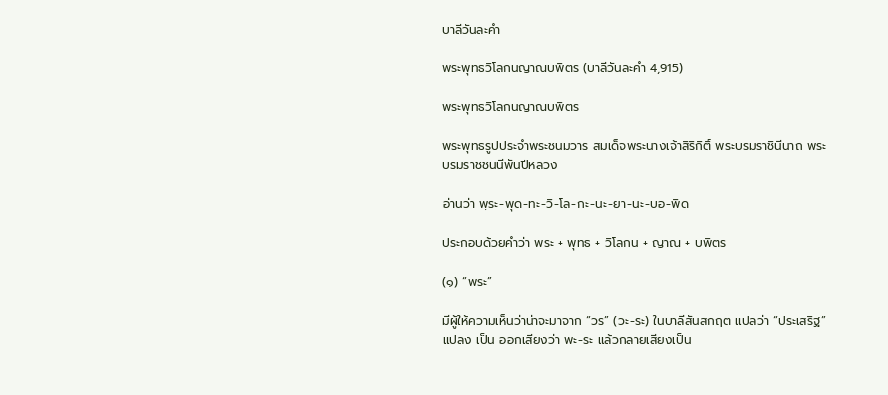บาลีวันละคำ

พระพุทธวิโลกนญาณบพิตร (บาลีวันละคำ 4,915)

พระพุทธวิโลกนญาณบพิตร

พระพุทธรูปประจำพระชนมวาร สมเด็จพระนางเจ้าสิริกิติ์ พระบรมราชินีนาถ พระบรมราชชนนีพันปีหลวง

อ่านว่า พฺระ-พุด-ทะ-วิ-โล-กะ-นะ-ยา-นะ-บอ-พิด

ประกอบด้วยคำว่า พระ + พุทธ + วิโลกน + ญาณ + บพิตร

(๑) “พระ”

มีผู้ให้ความเห็นว่าน่าจะมาจาก “วร” (วะ-ระ) ในบาลีสันสกฤต แปลว่า “ประเสริฐ” แปลง เป็น ออกเสียงว่า พะ-ระ แล้วกลายเสียงเป็น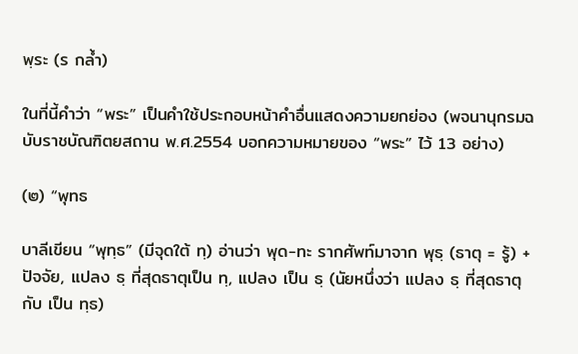พฺระ (ร กล้ำ)

ในที่นี้คำว่า “พระ” เป็นคำใช้ประกอบหน้าคำอื่นแสดงความยกย่อง (พจนานุกรมฉบับราชบัณฑิตยสถาน พ.ศ.2554 บอกความหมายของ “พระ” ไว้ 13 อย่าง)

(๒) “พุทธ

บาลีเขียน “พุทฺธ” (มีจุดใต้ ทฺ) อ่านว่า พุด-ทะ รากศัพท์มาจาก พุธฺ (ธาตุ = รู้) + ปัจจัย, แปลง ธฺ ที่สุดธาตุเป็น ทฺ, แปลง เป็น ธฺ (นัยหนึ่งว่า แปลง ธฺ ที่สุดธาตุกับ เป็น ทฺธ)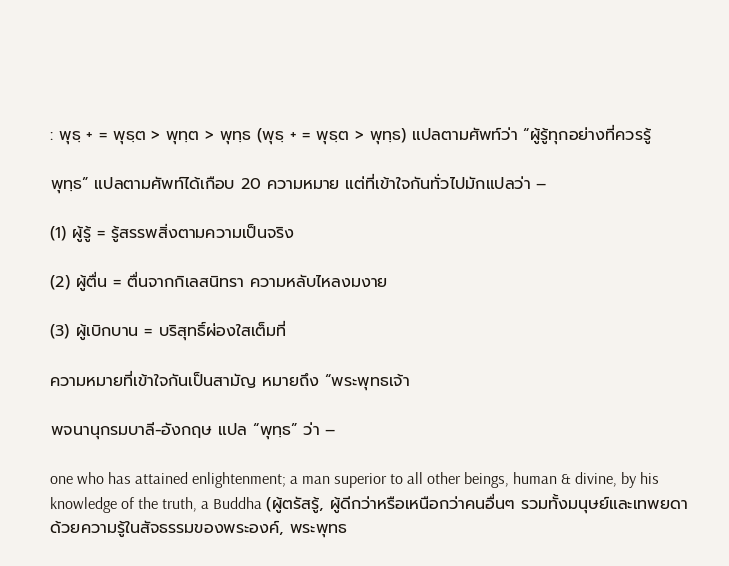: พุธฺ + = พุธฺต > พุทฺต > พุทฺธ (พุธฺ + = พุธฺต > พุทฺธ) แปลตามศัพท์ว่า “ผู้รู้ทุกอย่างที่ควรรู้

พุทฺธ” แปลตามศัพท์ได้เกือบ 20 ความหมาย แต่ที่เข้าใจกันทั่วไปมักแปลว่า –

(1) ผู้รู้ = รู้สรรพสิ่งตามความเป็นจริง

(2) ผู้ตื่น = ตื่นจากกิเลสนิทรา ความหลับไหลงมงาย

(3) ผู้เบิกบาน = บริสุทธิ์ผ่องใสเต็มที่

ความหมายที่เข้าใจกันเป็นสามัญ หมายถึง “พระพุทธเจ้า

พจนานุกรมบาลี-อังกฤษ แปล “พุทฺธ” ว่า –

one who has attained enlightenment; a man superior to all other beings, human & divine, by his knowledge of the truth, a Buddha (ผู้ตรัสรู้, ผู้ดีกว่าหรือเหนือกว่าคนอื่นๆ รวมทั้งมนุษย์และเทพยดาด้วยความรู้ในสัจธรรมของพระองค์, พระพุทธ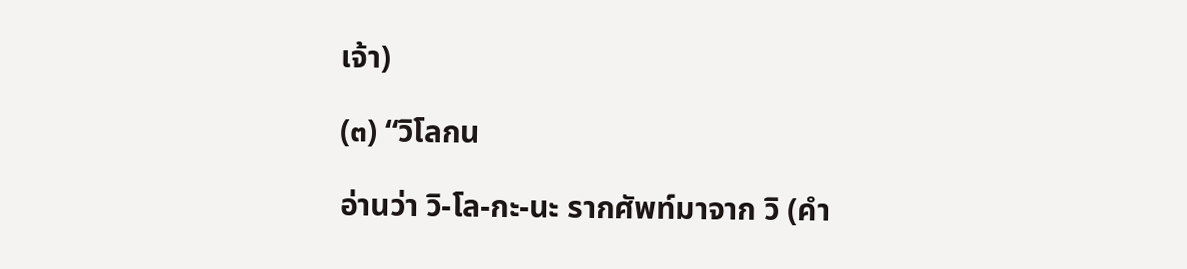เจ้า)

(๓) “วิโลกน

อ่านว่า วิ-โล-กะ-นะ รากศัพท์มาจาก วิ (คำ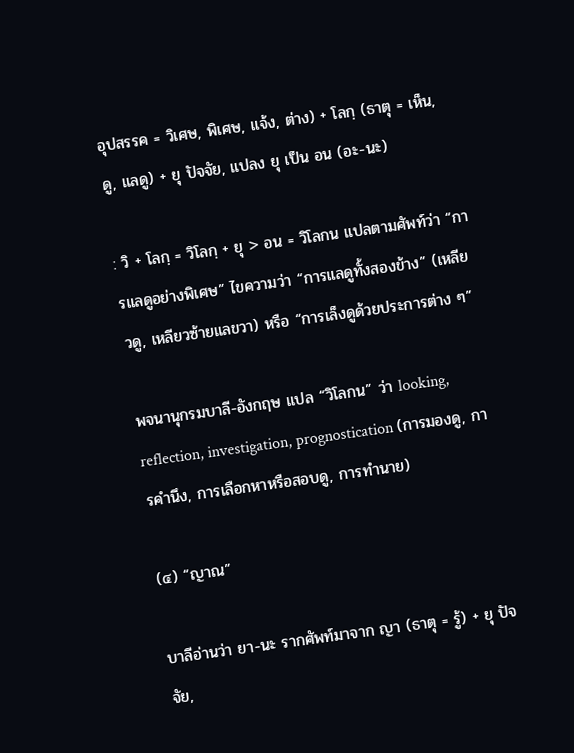อุปสรรค = วิเศษ, พิเศษ, แจ้ง, ต่าง) + โลกฺ (ธาตุ = เห็น, ดู, แลดู) + ยุ ปัจจัย, แปลง ยุ เป็น อน (อะ-นะ)

: วิ + โลกฺ = วิโลกฺ + ยุ > อน = วิโลกน แปลตามศัพท์ว่า “การแลดูอย่างพิเศษ” ไขความว่า “การแลดูทั้งสองข้าง” (เหลียวดู, เหลียวซ้ายแลขวา) หรือ “การเล็งดูด้วยประการต่าง ๆ”

พจนานุกรมบาลี-อังกฤษ แปล “วิโลกน” ว่า looking, reflection, investigation, prognostication (การมองดู, การคำนึง, การเลือกหาหรือสอบดู, การทำนาย)

(๔) “ญาณ”

บาลีอ่านว่า ยา-นะ รากศัพท์มาจาก ญา (ธาตุ = รู้) + ยุ ปัจจัย,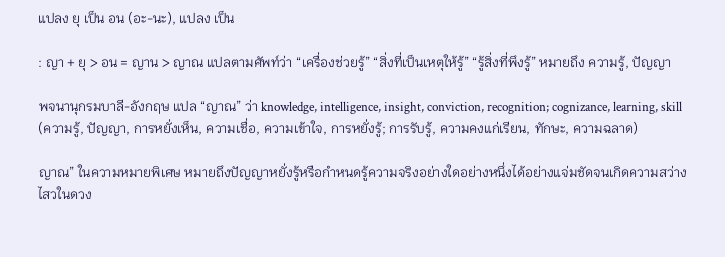แปลง ยุ เป็น อน (อะ-นะ), แปลง เป็น

: ญา + ยุ > อน = ญาน > ญาณ แปลตามศัพท์ว่า “เครื่องช่วยรู้” “สิ่งที่เป็นเหตุให้รู้” “รู้สิ่งที่พึงรู้” หมายถึง ความรู้, ปัญญา

พจนานุกรมบาลี-อังกฤษ แปล “ญาณ” ว่า knowledge, intelligence, insight, conviction, recognition; cognizance, learning, skill (ความรู้, ปัญญา, การหยั่งเห็น, ความเชื่อ, ความเข้าใจ, การหยั่งรู้; การรับรู้, ความคงแก่เรียน, ทักษะ, ความฉลาด)

ญาณ” ในความหมายพิเศษ หมายถึงปัญญาหยั่งรู้หรือกำหนดรู้ความจริงอย่างใดอย่างหนึ่งได้อย่างแจ่มชัดจนเกิดความสว่างไสวในดวง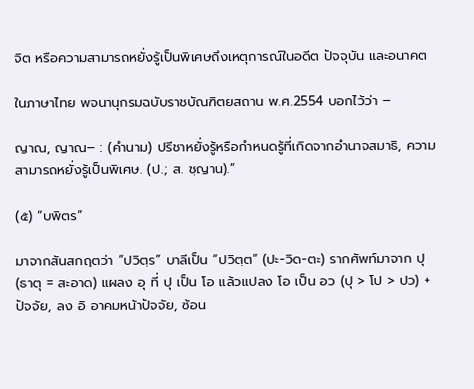จิต หรือความสามารถหยั่งรู้เป็นพิเศษถึงเหตุการณ์ในอดีต ปัจจุบัน และอนาคต

ในภาษาไทย พจนานุกรมฉบับราชบัณฑิตยสถาน พ.ศ.2554 บอกไว้ว่า –

ญาณ, ญาณ– : (คำนาม) ปรีชาหยั่งรู้หรือกำหนดรู้ที่เกิดจากอำนาจสมาธิ, ความสามารถหยั่งรู้เป็นพิเศษ. (ป.; ส. ชฺญาน).”

(๕) “บพิตร”

มาจากสันสกฤตว่า “ปวิตฺร” บาลีเป็น “ปวิตฺต” (ปะ-วิด-ตะ) รากศัพท์มาจาก ปุ (ธาตุ = สะอาด) แผลง อุ ที่ ปุ เป็น โอ แล้วแปลง โอ เป็น อว (ปุ > โป > ปว) + ปัจจัย, ลง อิ อาคมหน้าปัจจัย, ซ้อน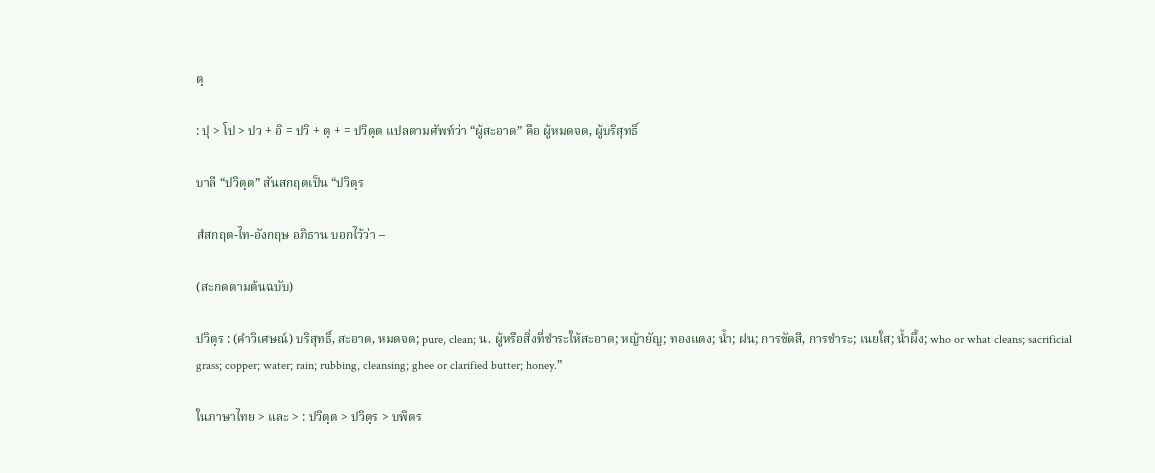ตฺ

: ปุ > โป > ปว + อิ = ปวิ + ตฺ + = ปวิตฺต แปลตามศัพท์ว่า “ผู้สะอาด” คือ ผู้หมดจด, ผู้บริสุทธิ์

บาลี “ปวิตฺต” สันสกฤตเป็น “ปวิตฺร

สํสกฤต-ไท-อังกฤษ อภิธาน บอกไว้ว่า –

(สะกดตามต้นฉบับ)

ปวิตฺร : (คำวิเศษณ์) บริสุทธิ์, สะอาด, หมดจด; pure, clean; น. ผู้หรือสิ่งที่ชำระให้สะอาด; หญ้ายัญ; ทองแดง; น้ำ; ฝน; การขัดสี, การชำระ; เนยใส; น้ำผึ้ง; who or what cleans; sacrificial grass; copper; water; rain; rubbing, cleansing; ghee or clarified butter; honey.”

ในภาษาไทย > และ > : ปวิตฺต > ปวิตฺร > บพิตร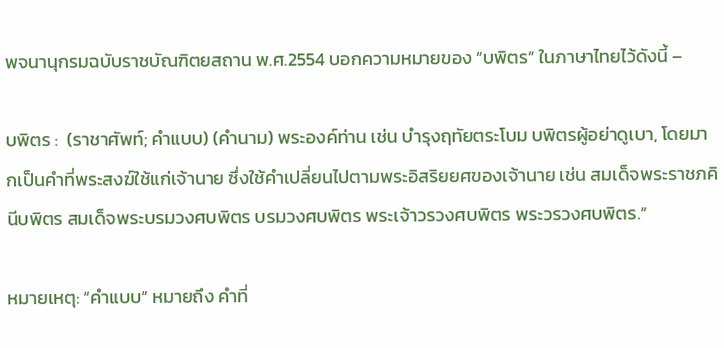พจนานุกรมฉบับราชบัณฑิตยสถาน พ.ศ.2554 บอกความหมายของ “บพิตร” ในภาษาไทยไว้ดังนี้ –

บพิตร :  (ราชาศัพท์; คำแบบ) (คำนาม) พระองค์ท่าน เช่น บำรุงฤทัยตระโบม บพิตรผู้อย่าดูเบา, โดยมากเป็นคำที่พระสงฆ์ใช้แก่เจ้านาย ซึ่งใช้คำเปลี่ยนไปตามพระอิสริยยศของเจ้านาย เช่น สมเด็จพระราชภคินีบพิตร สมเด็จพระบรมวงศบพิตร บรมวงศบพิตร พระเจ้าวรวงศบพิตร พระวรวงศบพิตร.”

หมายเหตุ: “คำแบบ” หมายถึง คำที่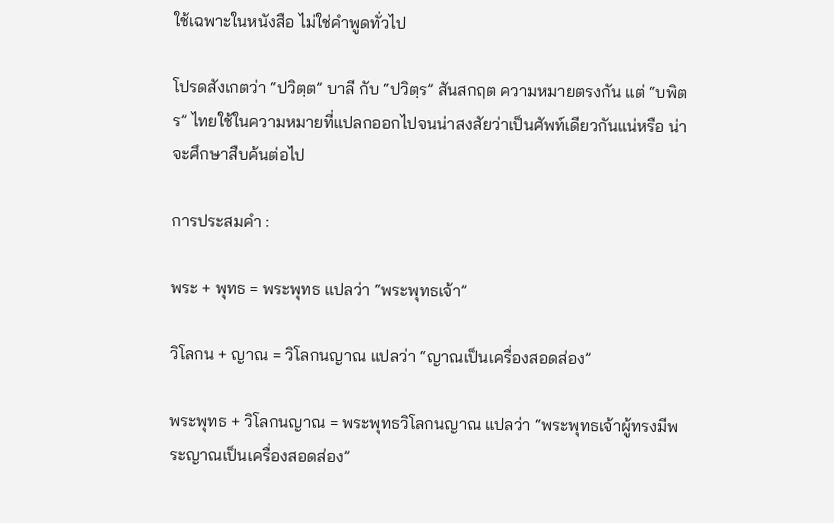ใช้เฉพาะในหนังสือ ไม่ใช่คำพูดทั่วไป

โปรดสังเกตว่า “ปวิตฺต” บาลี กับ “ปวิตฺร” สันสกฤต ความหมายตรงกัน แต่ “บพิตร” ไทยใช้ในความหมายที่แปลกออกไปจนน่าสงสัยว่าเป็นศัพท์เดียวกันแน่หรือ น่าจะศึกษาสืบค้นต่อไป

การประสมคำ :

พระ + พุทธ = พระพุทธ แปลว่า “พระพุทธเจ้า”

วิโลกน + ญาณ = วิโลกนญาณ แปลว่า “ญาณเป็นเครื่องสอดส่อง”

พระพุทธ + วิโลกนญาณ = พระพุทธวิโลกนญาณ แปลว่า “พระพุทธเจ้าผู้ทรงมีพระญาณเป็นเครื่องสอดส่อง”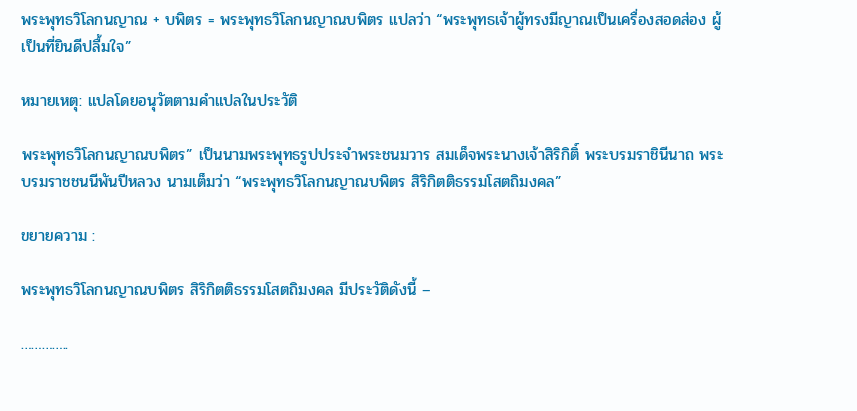พระพุทธวิโลกนญาณ + บพิตร = พระพุทธวิโลกนญาณบพิตร แปลว่า “พระพุทธเจ้าผู้ทรงมีญาณเป็นเครื่องสอดส่อง ผู้เป็นที่ยินดีปลื้มใจ”

หมายเหตุ: แปลโดยอนุวัตตามคำแปลในประวัติ

พระพุทธวิโลกนญาณบพิตร” เป็นนามพระพุทธรูปประจำพระชนมวาร สมเด็จพระนางเจ้าสิริกิติ์ พระบรมราชินีนาถ พระบรมราชชนนีพันปีหลวง นามเต็มว่า “พระพุทธวิโลกนญาณบพิตร สิริกิตติธรรมโสตถิมงคล”

ขยายความ :

พระพุทธวิโลกนญาณบพิตร สิริกิตติธรรมโสตถิมงคล มีประวัติดังนี้ –

…………..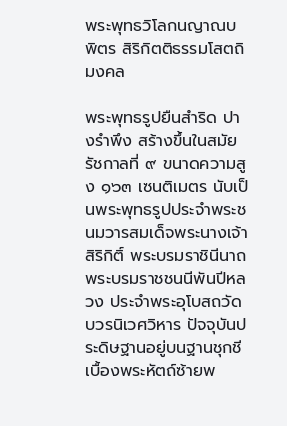พระพุทธวิโลกนญาณบพิตร สิริกิตติธรรมโสตถิมงคล

พระพุทธรูปยืนสำริด ปางรำพึง สร้างขึ้นในสมัยรัชกาลที่ ๙ ขนาดความสูง ๑๖๓ เซนติเมตร นับเป็นพระพุทธรูปประจำพระชนมวารสมเด็จพระนางเจ้าสิริกิติ์ พระบรมราชินีนาถ พระบรมราชชนนีพันปีหลวง ประจำพระอุโบสถวัดบวรนิเวศวิหาร ปัจจุบันประดิษฐานอยู่บนฐานชุกชีเบื้องพระหัตถ์ซ้ายพ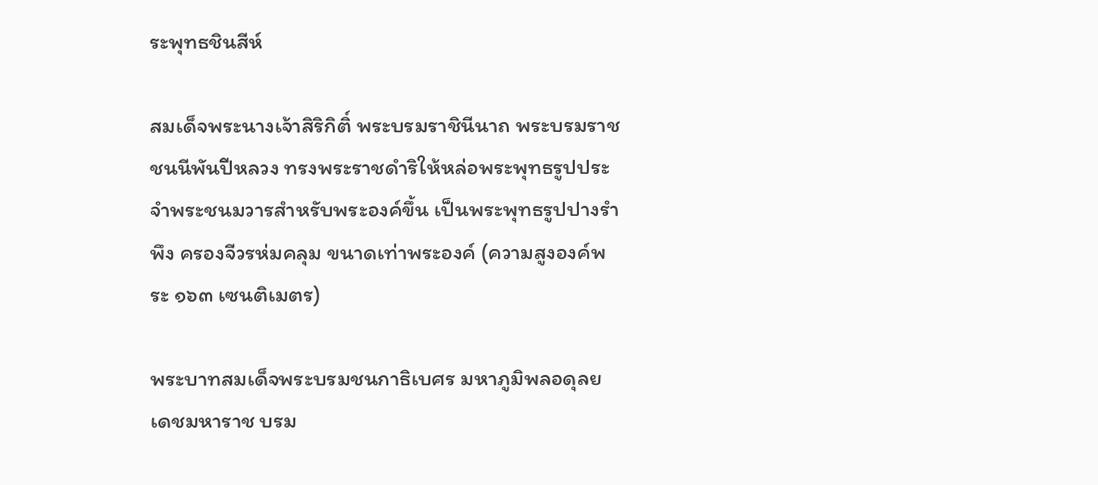ระพุทธชินสีห์

สมเด็จพระนางเจ้าสิริกิติ์ พระบรมราชินีนาถ พระบรมราชชนนีพันปีหลวง ทรงพระราชดำริให้หล่อพระพุทธรูปประจำพระชนมวารสำหรับพระองค์ขึ้น เป็นพระพุทธรูปปางรำพึง ครองจีวรห่มคลุม ขนาดเท่าพระองค์ (ความสูงองค์พระ ๑๖๓ เซนติเมตร)

พระบาทสมเด็จพระบรมชนกาธิเบศร มหาภูมิพลอดุลยเดชมหาราช บรม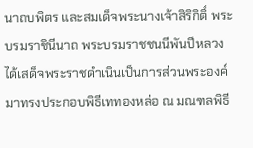นาถบพิตร และสมเด็จพระนางเจ้าสิริกิติ์ พระบรมราชินีนาถ พระบรมราชชนนีพันปีหลวง ได้เสด็จพระราชดำเนินเป็นการส่วนพระองค์มาทรงประกอบพิธีเททองหล่อ ณ มณฑลพิธี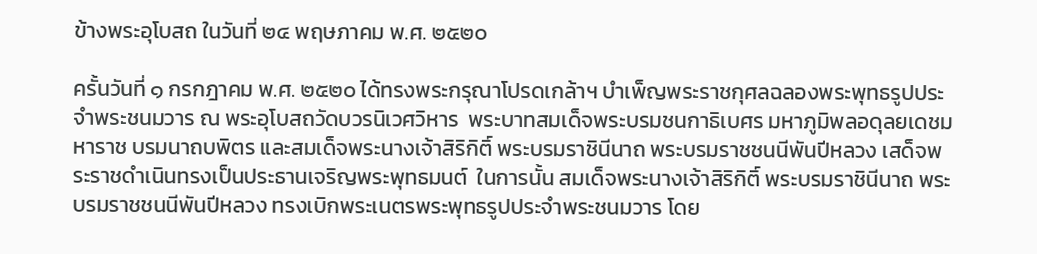ข้างพระอุโบสถ ในวันที่ ๒๔ พฤษภาคม พ.ศ. ๒๕๒๐

ครั้นวันที่ ๑ กรกฎาคม พ.ศ. ๒๕๒๐ ได้ทรงพระกรุณาโปรดเกล้าฯ บำเพ็ญพระราชกุศลฉลองพระพุทธรูปประจำพระชนมวาร ณ พระอุโบสถวัดบวรนิเวศวิหาร  พระบาทสมเด็จพระบรมชนกาธิเบศร มหาภูมิพลอดุลยเดชมหาราช บรมนาถบพิตร และสมเด็จพระนางเจ้าสิริกิติ์ พระบรมราชินีนาถ พระบรมราชชนนีพันปีหลวง เสด็จพระราชดำเนินทรงเป็นประธานเจริญพระพุทธมนต์  ในการนั้น สมเด็จพระนางเจ้าสิริกิติ์ พระบรมราชินีนาถ พระบรมราชชนนีพันปีหลวง ทรงเบิกพระเนตรพระพุทธรูปประจำพระชนมวาร โดย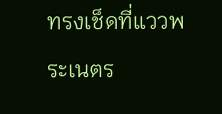ทรงเช็ดที่แววพระเนตร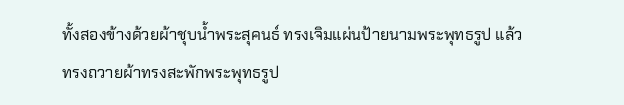ทั้งสองข้างด้วยผ้าชุบน้ำพระสุคนธ์ ทรงเจิมแผ่นป้ายนามพระพุทธรูป แล้วทรงถวายผ้าทรงสะพักพระพุทธรูป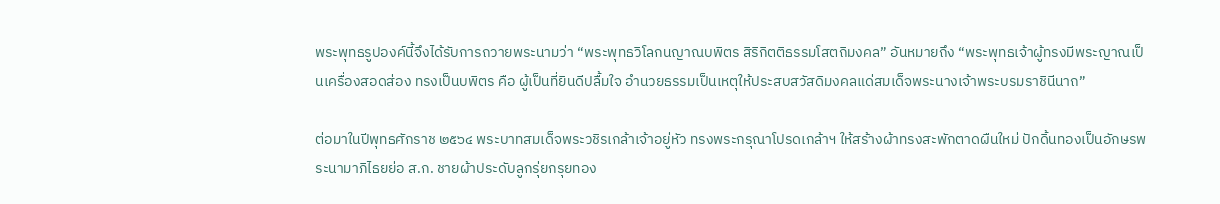พระพุทธรูปองค์นี้จึงได้รับการถวายพระนามว่า “พระพุทธวิโลกนญาณบพิตร สิริกิตติธรรมโสตถิมงคล” อันหมายถึง “พระพุทธเจ้าผู้ทรงมีพระญาณเป็นเครื่องสอดส่อง ทรงเป็นบพิตร คือ ผู้เป็นที่ยินดีปลื้มใจ อำนวยธรรมเป็นเหตุให้ประสบสวัสดิมงคลแด่สมเด็จพระนางเจ้าพระบรมราชินีนาถ”

ต่อมาในปีพุทธศักราช ๒๕๖๔ พระบาทสมเด็จพระวชิรเกล้าเจ้าอยู่หัว ทรงพระกรุณาโปรดเกล้าฯ ให้สร้างผ้าทรงสะพักตาดผืนใหม่ ปักดิ้นทองเป็นอักษรพระนามาภิไธยย่อ ส.ก. ชายผ้าประดับลูกรุ่ยกรุยทอง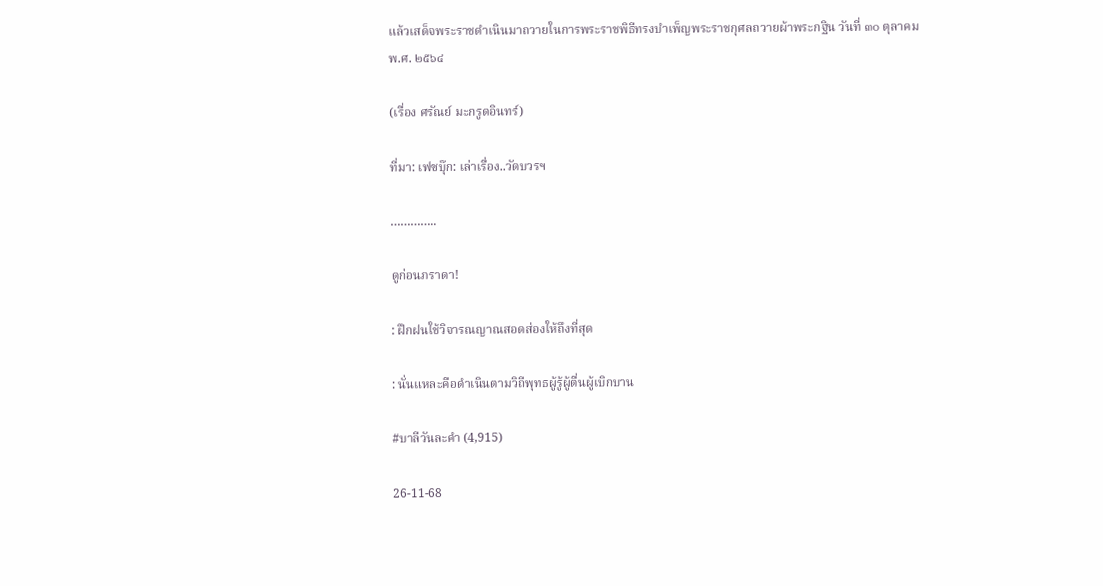แล้วเสด็จพระราชดำเนินมาถวายในการพระราชพิธีทรงบำเพ็ญพระราชกุศลถวายผ้าพระกฐิน วันที่ ๓๐ ตุลาคม พ.ศ. ๒๕๖๔

(เรื่อง ศรัณย์ มะกรูดอินทร์)

ที่มา: เฟซบุ๊ก: เล่าเรื่อง..วัดบวรฯ

…………..

ดูก่อนภราดา!

: ฝึกฝนใช้วิจารณญาณสอดส่องให้ถึงที่สุด

: นั่นแหละคือดำเนินตามวิถีพุทธผู้รู้ผู้ตื่นผู้เบิกบาน

#บาลีวันละคำ (4,915)

26-11-68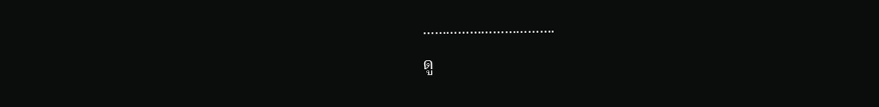…………………………….

ดู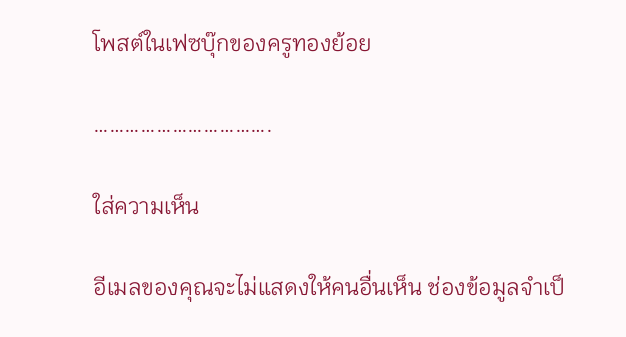โพสต์ในเฟซบุ๊กของครูทองย้อย

…………………………….

ใส่ความเห็น

อีเมลของคุณจะไม่แสดงให้คนอื่นเห็น ช่องข้อมูลจำเป็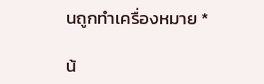นถูกทำเครื่องหมาย *

น้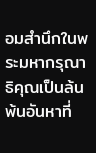อมสำนึกในพระมหากรุณาธิคุณเป็นล้นพ้นอันหาที่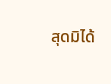สุดมิได้